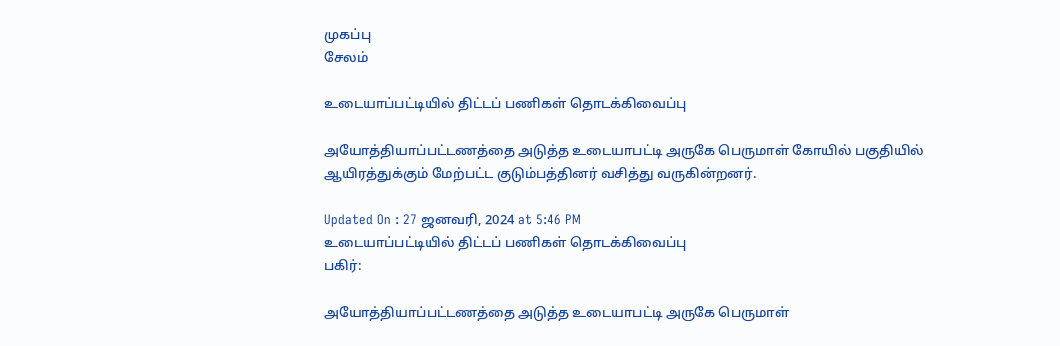முகப்பு
சேலம்

உடையாப்பட்டியில் திட்டப் பணிகள் தொடக்கிவைப்பு

அயோத்தியாப்பட்டணத்தை அடுத்த உடையாபட்டி அருகே பெருமாள் கோயில் பகுதியில் ஆயிரத்துக்கும் மேற்பட்ட குடும்பத்தினர் வசித்து வருகின்றனர்.

Updated On : 27 ஜனவரி, 2024 at 5:46 PM
உடையாப்பட்டியில் திட்டப் பணிகள் தொடக்கிவைப்பு
பகிர்:

அயோத்தியாப்பட்டணத்தை அடுத்த உடையாபட்டி அருகே பெருமாள்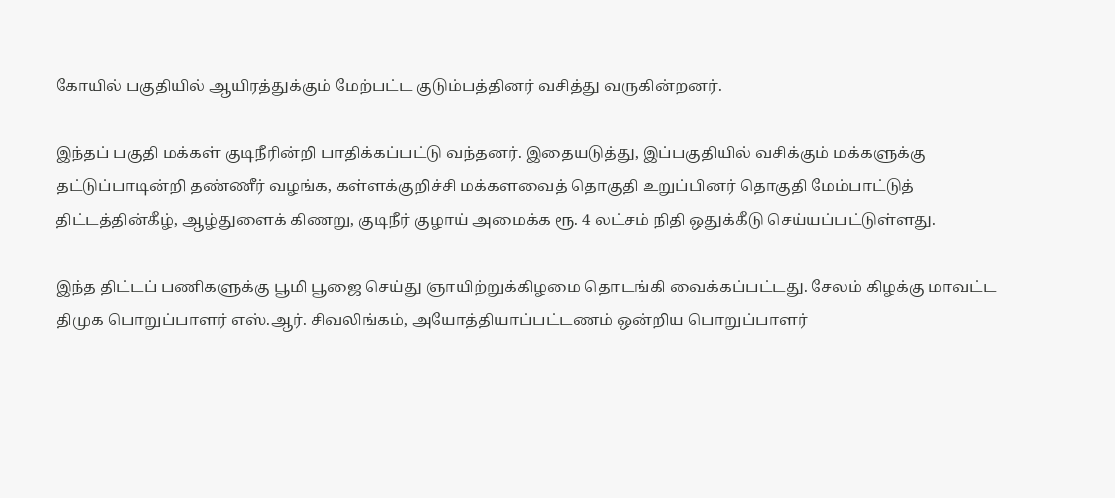கோயில் பகுதியில் ஆயிரத்துக்கும் மேற்பட்ட குடும்பத்தினர் வசித்து வருகின்றனர்.

இந்தப் பகுதி மக்கள் குடிநீரின்றி பாதிக்கப்பட்டு வந்தனர். இதையடுத்து, இப்பகுதியில் வசிக்கும் மக்களுக்கு தட்டுப்பாடின்றி தண்ணீர் வழங்க, கள்ளக்குறிச்சி மக்களவைத் தொகுதி உறுப்பினர் தொகுதி மேம்பாட்டுத் திட்டத்தின்கீழ், ஆழ்துளைக் கிணறு, குடிநீர் குழாய் அமைக்க ரூ. 4 லட்சம் நிதி ஒதுக்கீடு செய்யப்பட்டுள்ளது.

இந்த திட்டப் பணிகளுக்கு பூமி பூஜை செய்து ஞாயிற்றுக்கிழமை தொடங்கி வைக்கப்பட்டது. சேலம் கிழக்கு மாவட்ட திமுக பொறுப்பாளர் எஸ்.ஆர். சிவலிங்கம், அயோத்தியாப்பட்டணம் ஒன்றிய பொறுப்பாளர்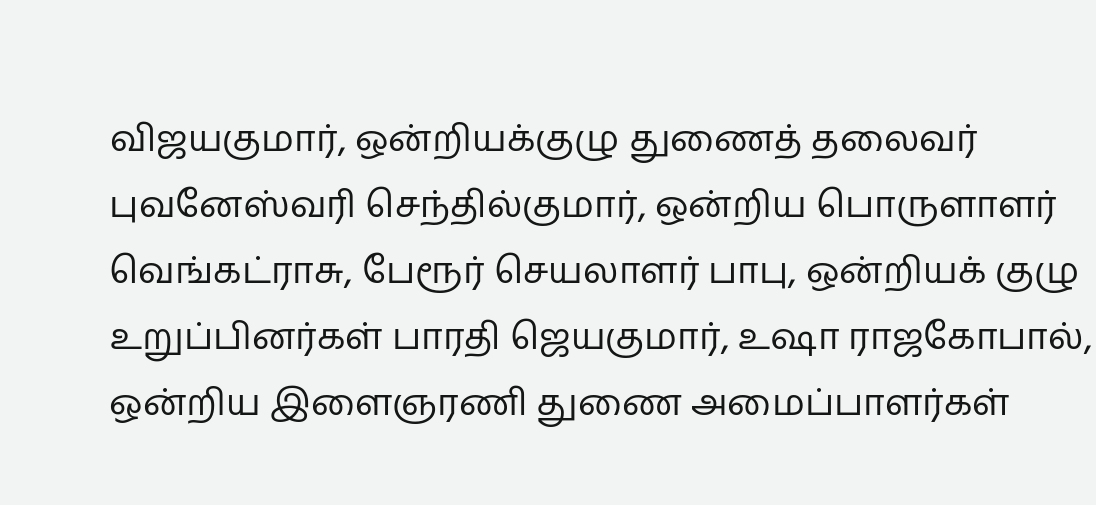விஜயகுமார், ஒன்றியக்குழு துணைத் தலைவர் புவனேஸ்வரி செந்தில்குமார், ஒன்றிய பொருளாளர் வெங்கட்ராசு, பேரூர் செயலாளர் பாபு, ஒன்றியக் குழு உறுப்பினர்கள் பாரதி ஜெயகுமார், உஷா ராஜகோபால், ஒன்றிய இளைஞரணி துணை அமைப்பாளர்கள்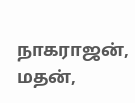நாகராஜன், மதன்,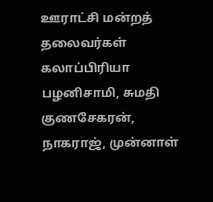ஊராட்சி மன்றத் தலைவர்கள் கலாப்பிரியா பழனிசாமி, சுமதி குணசேகரன், நாகராஜ், முன்னாள்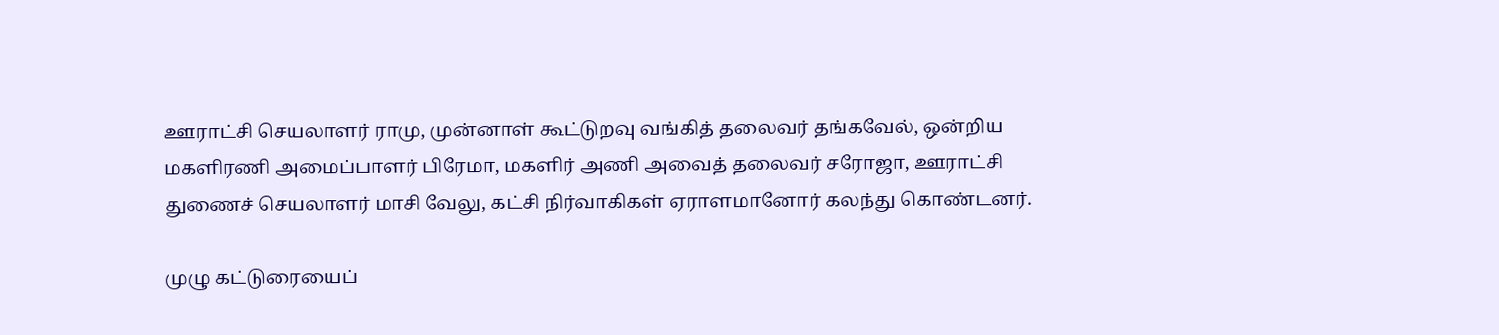ஊராட்சி செயலாளர் ராமு, முன்னாள் கூட்டுறவு வங்கித் தலைவர் தங்கவேல், ஒன்றிய மகளிரணி அமைப்பாளர் பிரேமா, மகளிர் அணி அவைத் தலைவர் சரோஜா, ஊராட்சி துணைச் செயலாளர் மாசி வேலு, கட்சி நிர்வாகிகள் ஏராளமானோர் கலந்து கொண்டனர்.

முழு கட்டுரையைப்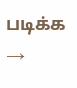படிக்க →